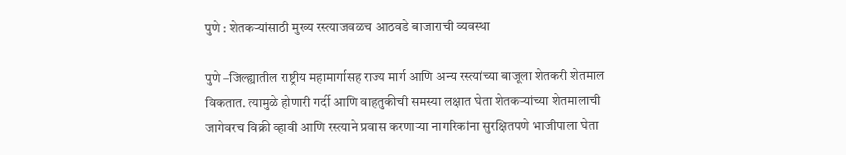पुणे : शेतकऱ्यांसाठी मुख्य रस्त्याजवळच आठवडे बाजाराची व्यवस्था

पुणे –जिल्ह्यातील राष्ट्रीय महामार्गासह राज्य मार्ग आणि अन्य रस्त्यांच्या बाजूला शेतकरी शेतमाल विकतात. त्यामुळे होणारी गर्दी आणि वाहतुकीची समस्या लक्षात घेता शेतकऱ्यांच्या शेतमालाची जागेवरच विक्री व्हावी आणि रस्त्याने प्रवास करणाऱ्या नागरिकांना सुरक्षितपणे भाजीपाला घेता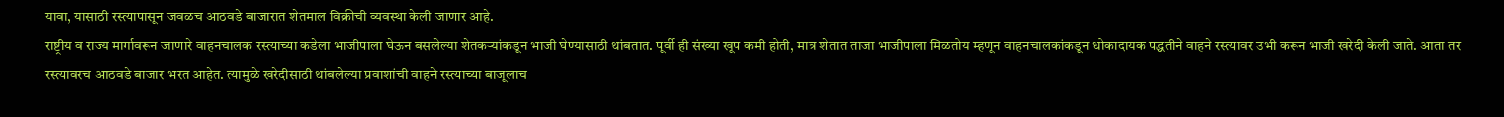यावा, यासाठी रस्त्यापासून जवळच आठवडे बाजारात शेतमाल विक्रीची व्यवस्था केली जाणार आहे.
राष्ट्रीय व राज्य मार्गावरून जाणारे वाहनचालक रस्त्याच्या कडेला भाजीपाला घेऊन बसलेल्या शेतकऱ्यांकडून भाजी घेण्यासाठी थांबतात. पूर्वी ही संख्या खूप कमी होती, मात्र शेतात ताजा भाजीपाला मिळतोय म्हणून वाहनचालकांकडून धोकादायक पद्धतीने वाहने रस्त्यावर उभी करून भाजी खरेदी केली जाते. आता तर रस्त्यावरच आठवडे बाजार भरत आहेत. त्यामुळे खरेदीसाठी थांबलेल्या प्रवाशांची वाहने रस्त्याच्या बाजूलाच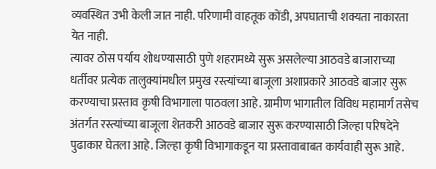व्यवस्थित उभी केली जात नाही. परिणामी वाहतूक कोंडी, अपघाताची शक्यता नाकारता येत नाही.
त्यावर ठोस पर्याय शोधण्यासाठी पुणे शहरामध्ये सुरू असलेल्या आठवडे बाजाराच्या धर्तीवर प्रत्येक तालुक्यांमधील प्रमुख रस्त्यांच्या बाजूला अशाप्रकारे आठवडे बाजार सुरू करण्याचा प्रस्ताव कृषी विभागाला पाठवला आहे. ग्रामीण भागातील विविध महामार्ग तसेच अंतर्गत रस्त्यांच्या बाजूला शेतकरी आठवडे बाजार सुरू करण्यासाठी जिल्हा परिषदेने पुढाकार घेतला आहे. जिल्हा कृषी विभागाकडून या प्रस्तावाबाबत कार्यवाही सुरू आहे.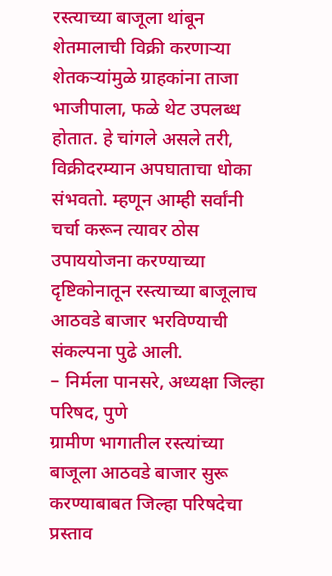रस्त्याच्या बाजूला थांबून शेतमालाची विक्री करणाऱ्या शेतकऱ्यांमुळे ग्राहकांना ताजा भाजीपाला, फळे थेट उपलब्ध होतात. हे चांगले असले तरी, विक्रीदरम्यान अपघाताचा धोका संभवतो. म्हणून आम्ही सर्वांनी चर्चा करून त्यावर ठोस उपाययोजना करण्याच्या दृष्टिकोनातून रस्त्याच्या बाजूलाच आठवडे बाजार भरविण्याची संकल्पना पुढे आली.
– निर्मला पानसरे, अध्यक्षा जिल्हा परिषद, पुणे
ग्रामीण भागातील रस्त्यांच्या बाजूला आठवडे बाजार सुरू करण्याबाबत जिल्हा परिषदेचा प्रस्ताव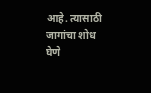आहे. त्यासाठी जागांचा शोध घेणे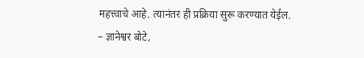महत्त्वाचे आहे. त्यानंतर ही प्रक्रिया सुरू करण्यात येईल.
– ज्ञानेश्वर बोटे,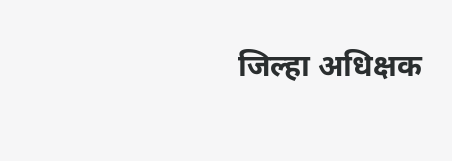जिल्हा अधिक्षक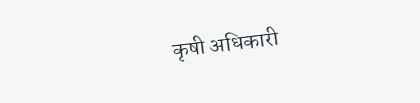कृषी अधिकारी